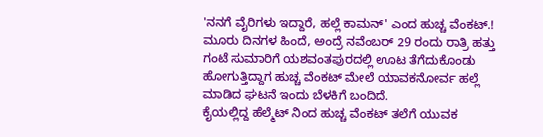'ನನಗೆ ವೈರಿಗಳು ಇದ್ದಾರೆ, ಹಲ್ಲೆ ಕಾಮನ್' ಎಂದ ಹುಚ್ಚ ವೆಂಕಟ್.!
ಮೂರು ದಿನಗಳ ಹಿಂದೆ, ಅಂದ್ರೆ ನವೆಂಬರ್ 29 ರಂದು ರಾತ್ರಿ ಹತ್ತು ಗಂಟೆ ಸುಮಾರಿಗೆ ಯಶವಂತಪುರದಲ್ಲಿ ಊಟ ತೆಗೆದುಕೊಂಡು ಹೋಗುತ್ತಿದ್ದಾಗ ಹುಚ್ಚ ವೆಂಕಟ್ ಮೇಲೆ ಯಾವಕನೋರ್ವ ಹಲ್ಲೆ ಮಾಡಿದ ಘಟನೆ ಇಂದು ಬೆಳಕಿಗೆ ಬಂದಿದೆ.
ಕೈಯಲ್ಲಿದ್ದ ಹೆಲ್ಮೆಟ್ ನಿಂದ ಹುಚ್ಚ ವೆಂಕಟ್ ತಲೆಗೆ ಯುವಕ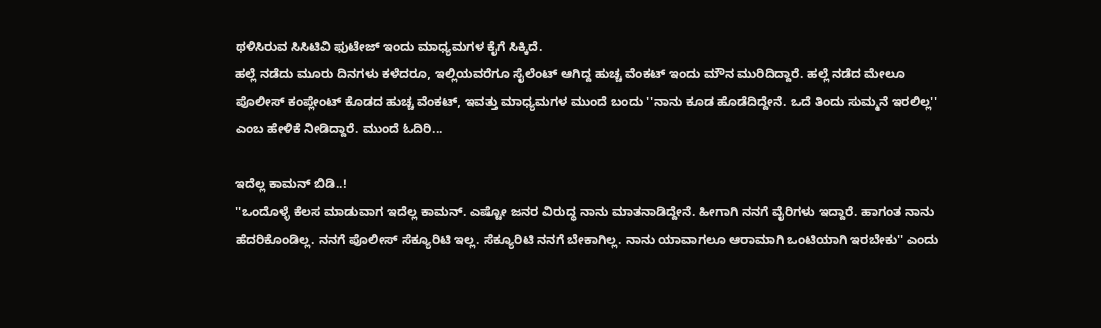ಥಳಿಸಿರುವ ಸಿಸಿಟಿವಿ ಫುಟೇಜ್ ಇಂದು ಮಾಧ್ಯಮಗಳ ಕೈಗೆ ಸಿಕ್ಕಿದೆ.
ಹಲ್ಲೆ ನಡೆದು ಮೂರು ದಿನಗಳು ಕಳೆದರೂ, ಇಲ್ಲಿಯವರೆಗೂ ಸೈಲೆಂಟ್ ಆಗಿದ್ದ ಹುಚ್ಚ ವೆಂಕಟ್ ಇಂದು ಮೌನ ಮುರಿದಿದ್ದಾರೆ. ಹಲ್ಲೆ ನಡೆದ ಮೇಲೂ ಪೊಲೀಸ್ ಕಂಪ್ಲೇಂಟ್ ಕೊಡದ ಹುಚ್ಚ ವೆಂಕಟ್, ಇವತ್ತು ಮಾಧ್ಯಮಗಳ ಮುಂದೆ ಬಂದು ''ನಾನು ಕೂಡ ಹೊಡೆದಿದ್ದೇನೆ. ಒದೆ ತಿಂದು ಸುಮ್ಮನೆ ಇರಲಿಲ್ಲ'' ಎಂಬ ಹೇಳಿಕೆ ನೀಡಿದ್ದಾರೆ. ಮುಂದೆ ಓದಿರಿ...

ಇದೆಲ್ಲ ಕಾಮನ್ ಬಿಡಿ..!
''ಒಂದೊಳ್ಳೆ ಕೆಲಸ ಮಾಡುವಾಗ ಇದೆಲ್ಲ ಕಾಮನ್. ಎಷ್ಟೋ ಜನರ ವಿರುದ್ಧ ನಾನು ಮಾತನಾಡಿದ್ದೇನೆ. ಹೀಗಾಗಿ ನನಗೆ ವೈರಿಗಳು ಇದ್ದಾರೆ. ಹಾಗಂತ ನಾನು ಹೆದರಿಕೊಂಡಿಲ್ಲ. ನನಗೆ ಪೊಲೀಸ್ ಸೆಕ್ಯೂರಿಟಿ ಇಲ್ಲ. ಸೆಕ್ಯೂರಿಟಿ ನನಗೆ ಬೇಕಾಗಿಲ್ಲ. ನಾನು ಯಾವಾಗಲೂ ಆರಾಮಾಗಿ ಒಂಟಿಯಾಗಿ ಇರಬೇಕು'' ಎಂದು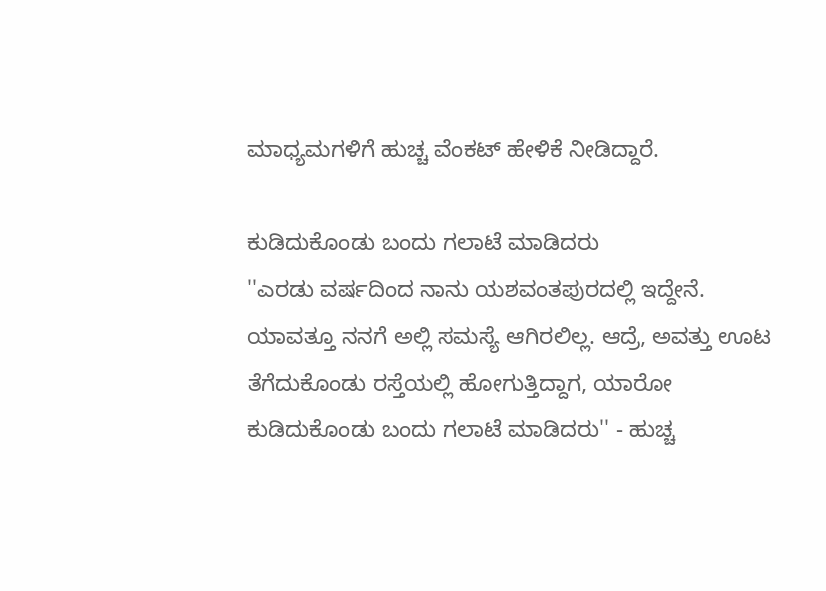ಮಾಧ್ಯಮಗಳಿಗೆ ಹುಚ್ಚ ವೆಂಕಟ್ ಹೇಳಿಕೆ ನೀಡಿದ್ದಾರೆ.

ಕುಡಿದುಕೊಂಡು ಬಂದು ಗಲಾಟೆ ಮಾಡಿದರು
''ಎರಡು ವರ್ಷದಿಂದ ನಾನು ಯಶವಂತಪುರದಲ್ಲಿ ಇದ್ದೇನೆ. ಯಾವತ್ತೂ ನನಗೆ ಅಲ್ಲಿ ಸಮಸ್ಯೆ ಆಗಿರಲಿಲ್ಲ. ಆದ್ರೆ, ಅವತ್ತು ಊಟ ತೆಗೆದುಕೊಂಡು ರಸ್ತೆಯಲ್ಲಿ ಹೋಗುತ್ತಿದ್ದಾಗ, ಯಾರೋ ಕುಡಿದುಕೊಂಡು ಬಂದು ಗಲಾಟೆ ಮಾಡಿದರು'' - ಹುಚ್ಚ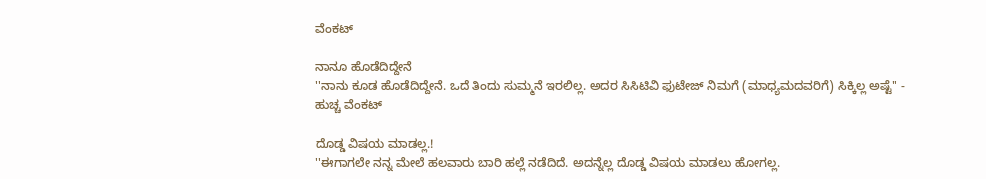ವೆಂಕಟ್

ನಾನೂ ಹೊಡೆದಿದ್ದೇನೆ
''ನಾನು ಕೂಡ ಹೊಡೆದಿದ್ದೇನೆ. ಒದೆ ತಿಂದು ಸುಮ್ಮನೆ ಇರಲಿಲ್ಲ. ಅದರ ಸಿಸಿಟಿವಿ ಫುಟೇಜ್ ನಿಮಗೆ (ಮಾಧ್ಯಮದವರಿಗೆ) ಸಿಕ್ಕಿಲ್ಲ ಅಷ್ಟೆ'' - ಹುಚ್ಚ ವೆಂಕಟ್

ದೊಡ್ಡ ವಿಷಯ ಮಾಡಲ್ಲ.!
''ಈಗಾಗಲೇ ನನ್ನ ಮೇಲೆ ಹಲವಾರು ಬಾರಿ ಹಲ್ಲೆ ನಡೆದಿದೆ. ಅದನ್ನೆಲ್ಲ ದೊಡ್ಡ ವಿಷಯ ಮಾಡಲು ಹೋಗಲ್ಲ.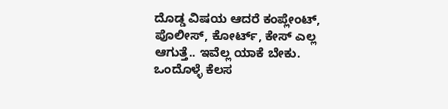ದೊಡ್ಡ ವಿಷಯ ಆದರೆ ಕಂಪ್ಲೇಂಟ್, ಪೊಲೀಸ್, ಕೋರ್ಟ್, ಕೇಸ್ ಎಲ್ಲ ಆಗುತ್ತೆ.. ಇವೆಲ್ಲ ಯಾಕೆ ಬೇಕು. ಒಂದೊಳ್ಳೆ ಕೆಲಸ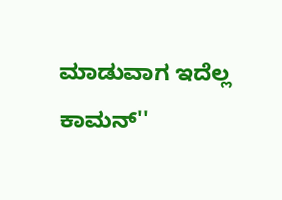ಮಾಡುವಾಗ ಇದೆಲ್ಲ ಕಾಮನ್''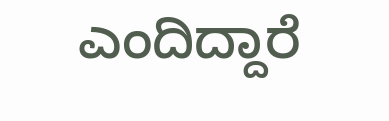ಎಂದಿದ್ದಾರೆ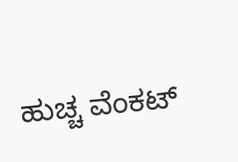ಹುಚ್ಚ ವೆಂಕಟ್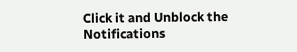Click it and Unblock the Notifications